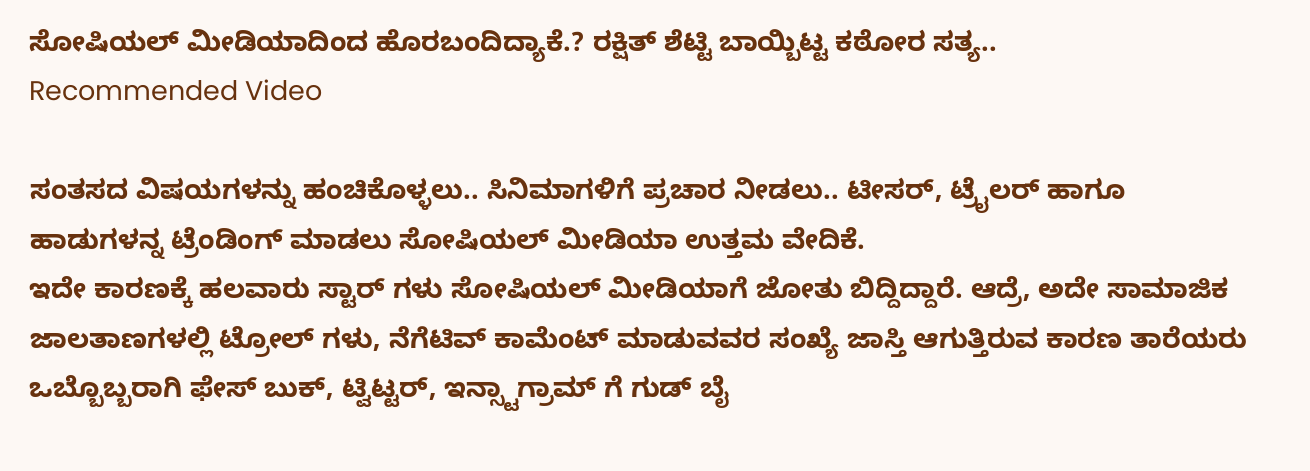ಸೋಷಿಯಲ್ ಮೀಡಿಯಾದಿಂದ ಹೊರಬಂದಿದ್ಯಾಕೆ.? ರಕ್ಷಿತ್ ಶೆಟ್ಟಿ ಬಾಯ್ಬಿಟ್ಟ ಕಠೋರ ಸತ್ಯ..
Recommended Video

ಸಂತಸದ ವಿಷಯಗಳನ್ನು ಹಂಚಿಕೊಳ್ಳಲು.. ಸಿನಿಮಾಗಳಿಗೆ ಪ್ರಚಾರ ನೀಡಲು.. ಟೀಸರ್, ಟ್ರೈಲರ್ ಹಾಗೂ ಹಾಡುಗಳನ್ನ ಟ್ರೆಂಡಿಂಗ್ ಮಾಡಲು ಸೋಷಿಯಲ್ ಮೀಡಿಯಾ ಉತ್ತಮ ವೇದಿಕೆ.
ಇದೇ ಕಾರಣಕ್ಕೆ ಹಲವಾರು ಸ್ಟಾರ್ ಗಳು ಸೋಷಿಯಲ್ ಮೀಡಿಯಾಗೆ ಜೋತು ಬಿದ್ದಿದ್ದಾರೆ. ಆದ್ರೆ, ಅದೇ ಸಾಮಾಜಿಕ ಜಾಲತಾಣಗಳಲ್ಲಿ ಟ್ರೋಲ್ ಗಳು, ನೆಗೆಟಿವ್ ಕಾಮೆಂಟ್ ಮಾಡುವವರ ಸಂಖ್ಯೆ ಜಾಸ್ತಿ ಆಗುತ್ತಿರುವ ಕಾರಣ ತಾರೆಯರು ಒಬ್ಬೊಬ್ಬರಾಗಿ ಫೇಸ್ ಬುಕ್, ಟ್ವಿಟ್ಟರ್, ಇನ್ಸ್ಟಾಗ್ರಾಮ್ ಗೆ ಗುಡ್ ಬೈ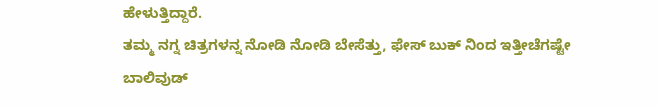ಹೇಳುತ್ತಿದ್ದಾರೆ.
ತಮ್ಮ ನಗ್ನ ಚಿತ್ರಗಳನ್ನ ನೋಡಿ ನೋಡಿ ಬೇಸೆತ್ತು, ಫೇಸ್ ಬುಕ್ ನಿಂದ ಇತ್ತೀಚೆಗಷ್ಟೇ ಬಾಲಿವುಡ್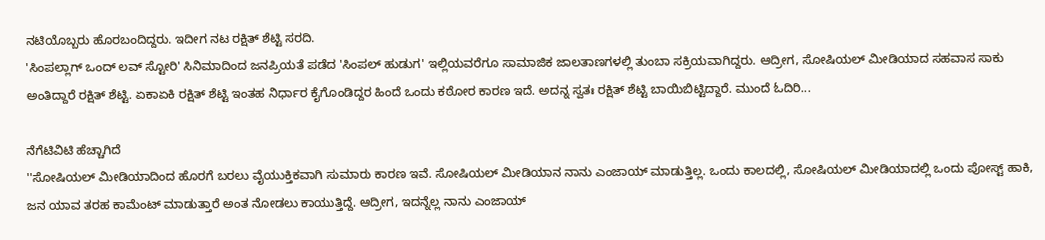ನಟಿಯೊಬ್ಬರು ಹೊರಬಂದಿದ್ದರು. ಇದೀಗ ನಟ ರಕ್ಷಿತ್ ಶೆಟ್ಟಿ ಸರದಿ.
'ಸಿಂಪಲ್ಲಾಗ್ ಒಂದ್ ಲವ್ ಸ್ಟೋರಿ' ಸಿನಿಮಾದಿಂದ ಜನಪ್ರಿಯತೆ ಪಡೆದ 'ಸಿಂಪಲ್ ಹುಡುಗ' ಇಲ್ಲಿಯವರೆಗೂ ಸಾಮಾಜಿಕ ಜಾಲತಾಣಗಳಲ್ಲಿ ತುಂಬಾ ಸಕ್ರಿಯವಾಗಿದ್ದರು. ಆದ್ರೀಗ, ಸೋಷಿಯಲ್ ಮೀಡಿಯಾದ ಸಹವಾಸ ಸಾಕು ಅಂತಿದ್ದಾರೆ ರಕ್ಷಿತ್ ಶೆಟ್ಟಿ. ಏಕಾಏಕಿ ರಕ್ಷಿತ್ ಶೆಟ್ಟಿ ಇಂತಹ ನಿರ್ಧಾರ ಕೈಗೊಂಡಿದ್ದರ ಹಿಂದೆ ಒಂದು ಕಠೋರ ಕಾರಣ ಇದೆ. ಅದನ್ನ ಸ್ವತಃ ರಕ್ಷಿತ್ ಶೆಟ್ಟಿ ಬಾಯಿಬಿಟ್ಟಿದ್ದಾರೆ. ಮುಂದೆ ಓದಿರಿ...

ನೆಗೆಟಿವಿಟಿ ಹೆಚ್ಚಾಗಿದೆ
''ಸೋಷಿಯಲ್ ಮೀಡಿಯಾದಿಂದ ಹೊರಗೆ ಬರಲು ವೈಯುಕ್ತಿಕವಾಗಿ ಸುಮಾರು ಕಾರಣ ಇವೆ. ಸೋಷಿಯಲ್ ಮೀಡಿಯಾನ ನಾನು ಎಂಜಾಯ್ ಮಾಡುತ್ತಿಲ್ಲ. ಒಂದು ಕಾಲದಲ್ಲಿ, ಸೋಷಿಯಲ್ ಮೀಡಿಯಾದಲ್ಲಿ ಒಂದು ಪೋಸ್ಟ್ ಹಾಕಿ, ಜನ ಯಾವ ತರಹ ಕಾಮೆಂಟ್ ಮಾಡುತ್ತಾರೆ ಅಂತ ನೋಡಲು ಕಾಯುತ್ತಿದ್ದೆ. ಆದ್ರೀಗ, ಇದನ್ನೆಲ್ಲ ನಾನು ಎಂಜಾಯ್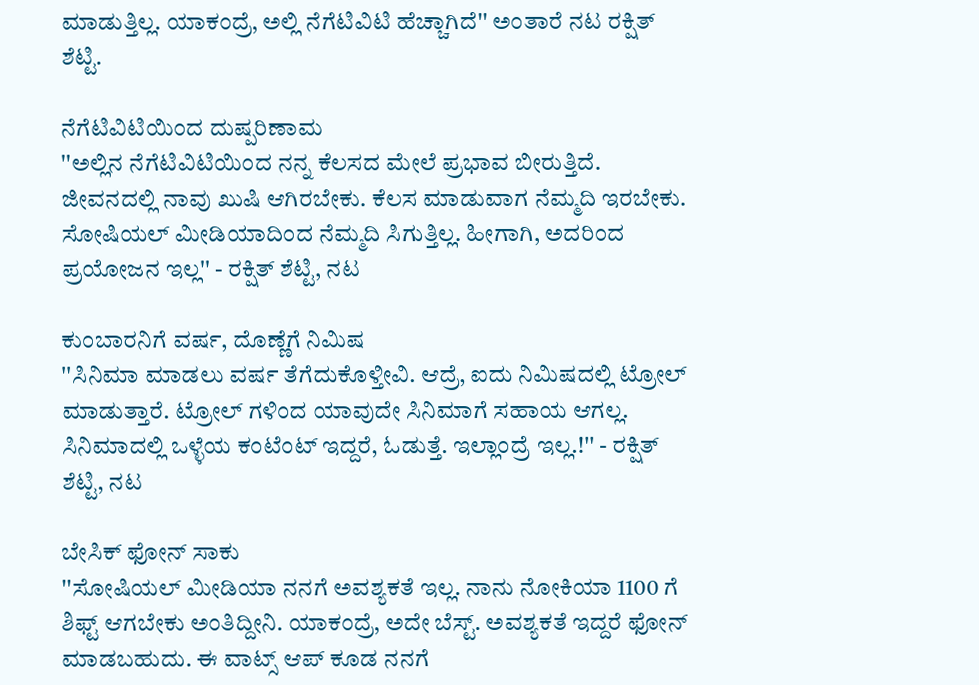ಮಾಡುತ್ತಿಲ್ಲ. ಯಾಕಂದ್ರೆ, ಅಲ್ಲಿ ನೆಗೆಟಿವಿಟಿ ಹೆಚ್ಚಾಗಿದೆ'' ಅಂತಾರೆ ನಟ ರಕ್ಷಿತ್ ಶೆಟ್ಟಿ.

ನೆಗೆಟಿವಿಟಿಯಿಂದ ದುಷ್ಪರಿಣಾಮ
''ಅಲ್ಲಿನ ನೆಗೆಟಿವಿಟಿಯಿಂದ ನನ್ನ ಕೆಲಸದ ಮೇಲೆ ಪ್ರಭಾವ ಬೀರುತ್ತಿದೆ. ಜೀವನದಲ್ಲಿ ನಾವು ಖುಷಿ ಆಗಿರಬೇಕು. ಕೆಲಸ ಮಾಡುವಾಗ ನೆಮ್ಮದಿ ಇರಬೇಕು. ಸೋಷಿಯಲ್ ಮೀಡಿಯಾದಿಂದ ನೆಮ್ಮದಿ ಸಿಗುತ್ತಿಲ್ಲ. ಹೀಗಾಗಿ, ಅದರಿಂದ ಪ್ರಯೋಜನ ಇಲ್ಲ'' - ರಕ್ಷಿತ್ ಶೆಟ್ಟಿ, ನಟ

ಕುಂಬಾರನಿಗೆ ವರ್ಷ, ದೊಣ್ಣೆಗೆ ನಿಮಿಷ
''ಸಿನಿಮಾ ಮಾಡಲು ವರ್ಷ ತೆಗೆದುಕೊಳ್ತೀವಿ. ಆದ್ರೆ, ಐದು ನಿಮಿಷದಲ್ಲಿ ಟ್ರೋಲ್ ಮಾಡುತ್ತಾರೆ. ಟ್ರೋಲ್ ಗಳಿಂದ ಯಾವುದೇ ಸಿನಿಮಾಗೆ ಸಹಾಯ ಆಗಲ್ಲ. ಸಿನಿಮಾದಲ್ಲಿ ಒಳ್ಳೆಯ ಕಂಟೆಂಟ್ ಇದ್ದರೆ, ಓಡುತ್ತೆ. ಇಲ್ಲಾಂದ್ರೆ ಇಲ್ಲ.!'' - ರಕ್ಷಿತ್ ಶೆಟ್ಟಿ, ನಟ

ಬೇಸಿಕ್ ಫೋನ್ ಸಾಕು
''ಸೋಷಿಯಲ್ ಮೀಡಿಯಾ ನನಗೆ ಅವಶ್ಯಕತೆ ಇಲ್ಲ. ನಾನು ನೋಕಿಯಾ 1100 ಗೆ ಶಿಫ್ಟ್ ಆಗಬೇಕು ಅಂತಿದ್ದೀನಿ. ಯಾಕಂದ್ರೆ, ಅದೇ ಬೆಸ್ಟ್. ಅವಶ್ಯಕತೆ ಇದ್ದರೆ ಫೋನ್ ಮಾಡಬಹುದು. ಈ ವಾಟ್ಸ್ ಆಪ್ ಕೂಡ ನನಗೆ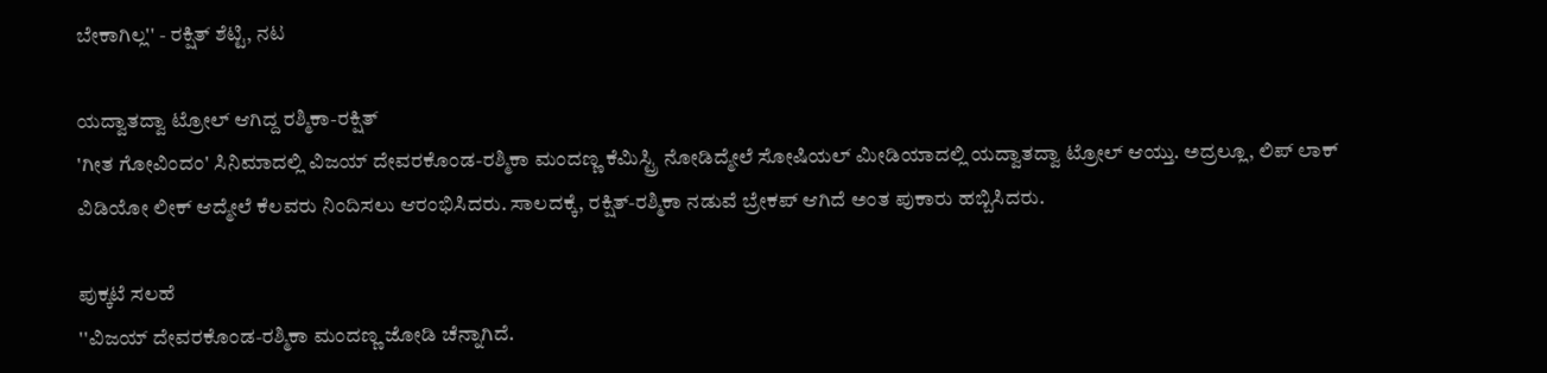ಬೇಕಾಗಿಲ್ಲ'' - ರಕ್ಷಿತ್ ಶೆಟ್ಟಿ, ನಟ

ಯದ್ವಾತದ್ವಾ ಟ್ರೋಲ್ ಆಗಿದ್ದ ರಶ್ಮಿಕಾ-ರಕ್ಷಿತ್
'ಗೀತ ಗೋವಿಂದಂ' ಸಿನಿಮಾದಲ್ಲಿ ವಿಜಯ್ ದೇವರಕೊಂಡ-ರಶ್ಮಿಕಾ ಮಂದಣ್ಣ ಕೆಮಿಸ್ಟ್ರಿ ನೋಡಿದ್ಮೇಲೆ ಸೋಷಿಯಲ್ ಮೀಡಿಯಾದಲ್ಲಿ ಯದ್ವಾತದ್ವಾ ಟ್ರೋಲ್ ಆಯ್ತು. ಅದ್ರಲ್ಲೂ, ಲಿಪ್ ಲಾಕ್ ವಿಡಿಯೋ ಲೀಕ್ ಆದ್ಮೇಲೆ ಕೆಲವರು ನಿಂದಿಸಲು ಆರಂಭಿಸಿದರು. ಸಾಲದಕ್ಕೆ, ರಕ್ಷಿತ್-ರಶ್ಮಿಕಾ ನಡುವೆ ಬ್ರೇಕಪ್ ಆಗಿದೆ ಅಂತ ಪುಕಾರು ಹಬ್ಬಿಸಿದರು.

ಪುಕ್ಕಟೆ ಸಲಹೆ
''ವಿಜಯ್ ದೇವರಕೊಂಡ-ರಶ್ಮಿಕಾ ಮಂದಣ್ಣ ಜೋಡಿ ಚೆನ್ನಾಗಿದೆ.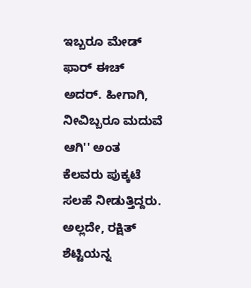ಇಬ್ಬರೂ ಮೇಡ್ ಫಾರ್ ಈಚ್ ಅದರ್. ಹೀಗಾಗಿ, ನೀವಿಬ್ಬರೂ ಮದುವೆ ಆಗಿ'' ಅಂತ ಕೆಲವರು ಪುಕ್ಕಟೆ ಸಲಹೆ ನೀಡುತ್ತಿದ್ದರು. ಅಲ್ಲದೇ, ರಕ್ಷಿತ್ ಶೆಟ್ಟಿಯನ್ನ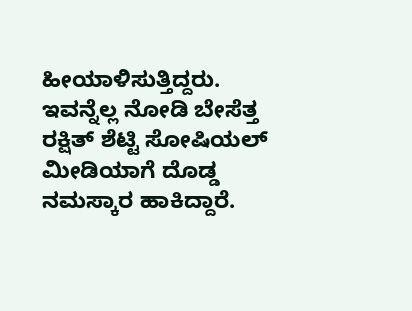ಹೀಯಾಳಿಸುತ್ತಿದ್ದರು. ಇವನ್ನೆಲ್ಲ ನೋಡಿ ಬೇಸೆತ್ತ ರಕ್ಷಿತ್ ಶೆಟ್ಟಿ ಸೋಷಿಯಲ್ ಮೀಡಿಯಾಗೆ ದೊಡ್ಡ ನಮಸ್ಕಾರ ಹಾಕಿದ್ದಾರೆ.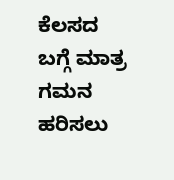ಕೆಲಸದ ಬಗ್ಗೆ ಮಾತ್ರ ಗಮನ ಹರಿಸಲು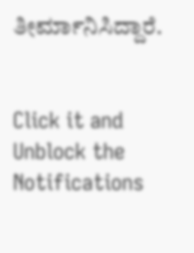ತೀರ್ಮಾನಿಸಿದ್ದಾರೆ.


Click it and Unblock the Notifications